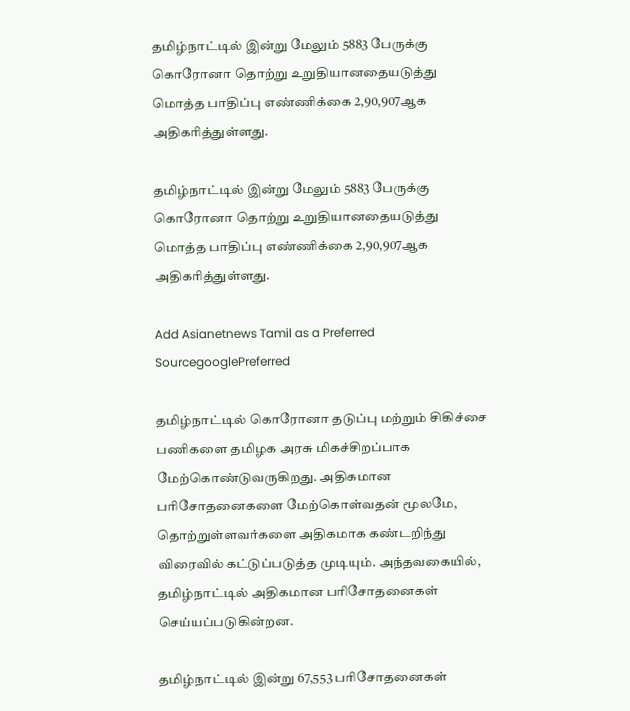தமிழ்நாட்டில் இன்று மேலும் 5883 பேருக்கு கொரோனா தொற்று உறுதியானதையடுத்து மொத்த பாதிப்பு எண்ணிக்கை 2,90,907ஆக அதிகரித்துள்ளது.

தமிழ்நாட்டில் இன்று மேலும் 5883 பேருக்கு கொரோனா தொற்று உறுதியானதையடுத்து மொத்த பாதிப்பு எண்ணிக்கை 2,90,907ஆக அதிகரித்துள்ளது.

Add Asianetnews Tamil as a Preferred SourcegooglePreferred

தமிழ்நாட்டில் கொரோனா தடுப்பு மற்றும் சிகிச்சை பணிகளை தமிழக அரசு மிகச்சிறப்பாக மேற்கொண்டுவருகிறது. அதிகமான பரிசோதனைகளை மேற்கொள்வதன் மூலமே, தொற்றுள்ளவர்களை அதிகமாக கண்டறிந்து விரைவில் கட்டுப்படுத்த முடியும். அந்தவகையில், தமிழ்நாட்டில் அதிகமான பரிசோதனைகள் செய்யப்படுகின்றன.

தமிழ்நாட்டில் இன்று 67,553 பரிசோதனைகள்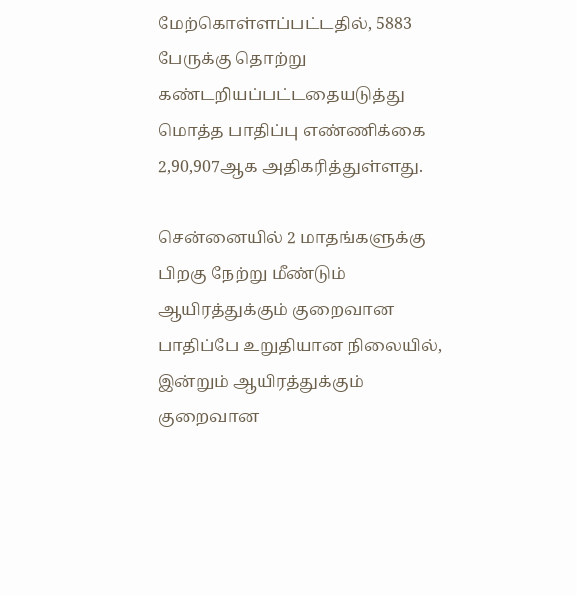மேற்கொள்ளப்பட்டதில், 5883 பேருக்கு தொற்று கண்டறியப்பட்டதையடுத்து மொத்த பாதிப்பு எண்ணிக்கை 2,90,907ஆக அதிகரித்துள்ளது.

சென்னையில் 2 மாதங்களுக்கு பிறகு நேற்று மீண்டும் ஆயிரத்துக்கும் குறைவான பாதிப்பே உறுதியான நிலையில், இன்றும் ஆயிரத்துக்கும் குறைவான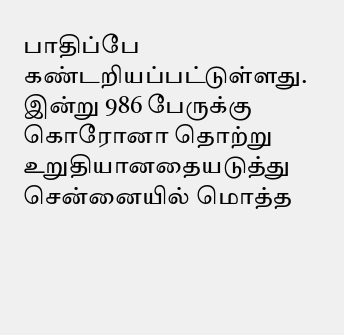பாதிப்பே கண்டறியப்பட்டுள்ளது. இன்று 986 பேருக்கு கொரோனா தொற்று உறுதியானதையடுத்து சென்னையில் மொத்த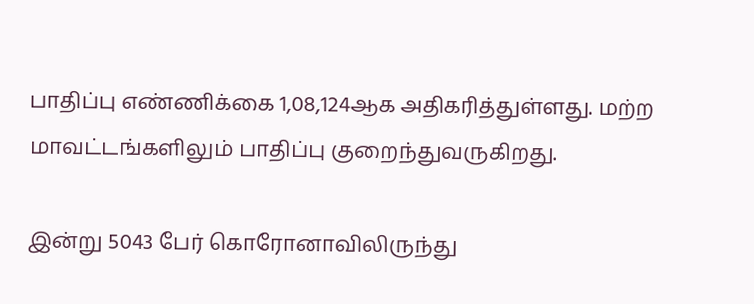பாதிப்பு எண்ணிக்கை 1,08,124ஆக அதிகரித்துள்ளது. மற்ற மாவட்டங்களிலும் பாதிப்பு குறைந்துவருகிறது.

இன்று 5043 பேர் கொரோனாவிலிருந்து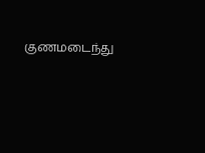குணமடைந்து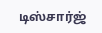டிஸ்சார்ஜ்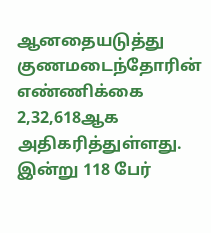ஆனதையடுத்து குணமடைந்தோரின் எண்ணிக்கை 2,32,618ஆக அதிகரித்துள்ளது. இன்று 118 பேர்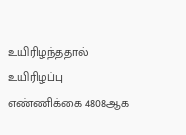உயிரிழந்ததால் உயிரிழப்பு எண்ணிக்கை 4808ஆக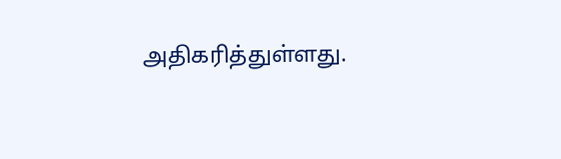அதிகரித்துள்ளது.